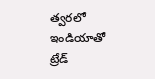త్వరలో ఇండియాతో ట్రేడ్‌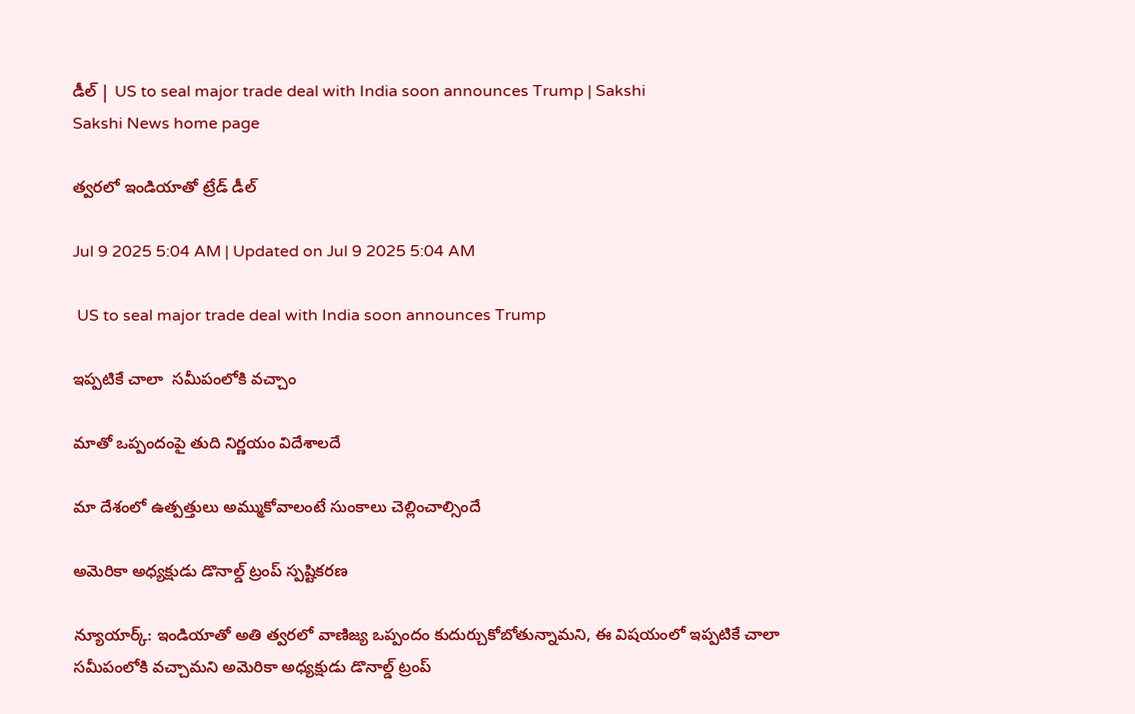డీల్‌ | US to seal major trade deal with India soon announces Trump | Sakshi
Sakshi News home page

త్వరలో ఇండియాతో ట్రేడ్‌ డీల్‌

Jul 9 2025 5:04 AM | Updated on Jul 9 2025 5:04 AM

 US to seal major trade deal with India soon announces Trump

ఇప్పటికే చాలా  సమీపంలోకి వచ్చాం

మాతో ఒప్పందంపై తుది నిర్ణయం విదేశాలదే

మా దేశంలో ఉత్పత్తులు అమ్ముకోవాలంటే సుంకాలు చెల్లించాల్సిందే

అమెరికా అధ్యక్షుడు డొనాల్డ్‌ ట్రంప్‌ స్పష్టికరణ

న్యూయార్క్‌: ఇండియాతో అతి త్వరలో వాణిజ్య ఒప్పందం కుదుర్చుకోబోతున్నామని, ఈ విషయంలో ఇప్పటికే చాలా సమీపంలోకి వచ్చామని అమెరికా అధ్యక్షుడు డొనాల్డ్‌ ట్రంప్‌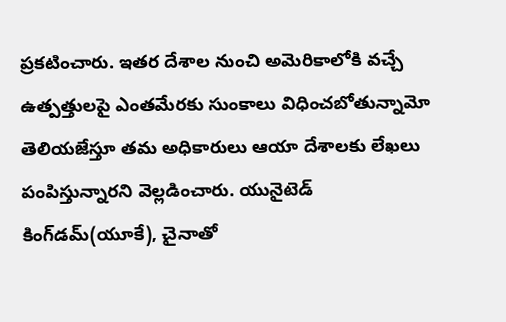ప్రకటించారు. ఇతర దేశాల నుంచి అమెరికాలోకి వచ్చే ఉత్పత్తులపై ఎంతమేరకు సుంకాలు విధించబోతున్నామో తెలియజేస్తూ తమ అధికారులు ఆయా దేశాలకు లేఖలు పంపిస్తున్నారని వెల్లడించారు. యునైటెడ్‌ కింగ్‌డమ్‌(యూకే), చైనాతో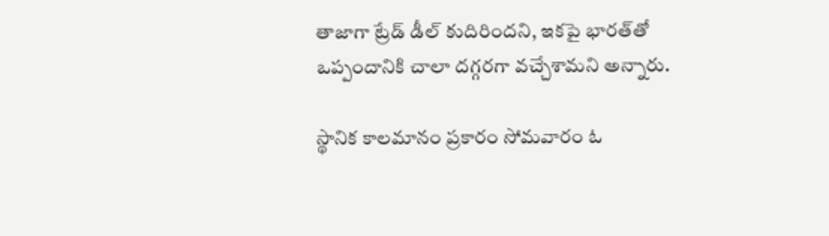తాజాగా ట్రేడ్‌ డీల్‌ కుదిరిందని, ఇకపై భారత్‌తో ఒప్పందానికి చాలా దగ్గరగా వచ్చేశామని అన్నారు.

స్థానిక కాలమానం ప్రకారం సోమవారం ఓ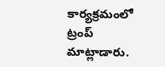కార్యక్రమంలో ట్రంప్‌ మాట్లాడారు.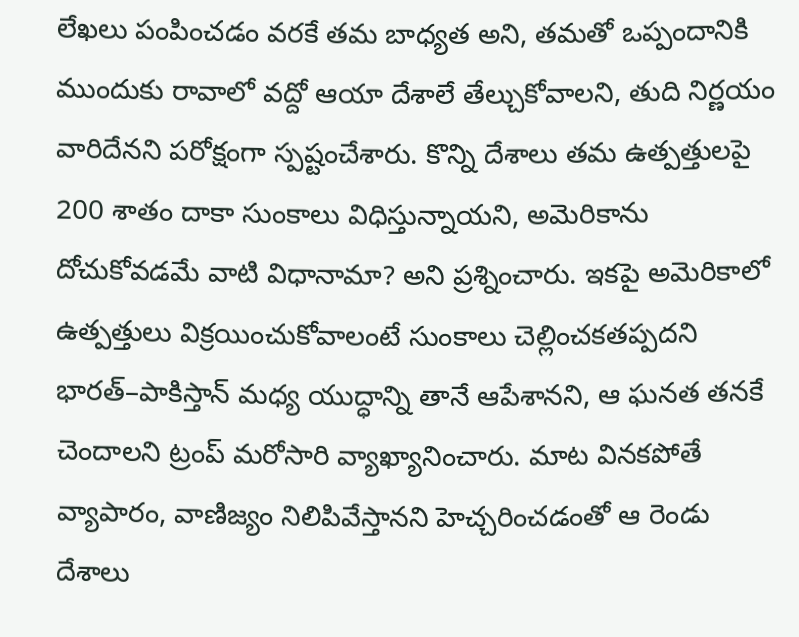లేఖలు పంపించడం వరకే తమ బాధ్యత అని, తమతో ఒప్పందానికి ముందుకు రావాలో వద్దో ఆయా దేశాలే తేల్చుకోవాలని, తుది నిర్ణయం వారిదేనని పరోక్షంగా స్పష్టంచేశారు. కొన్ని దేశాలు తమ ఉత్పత్తులపై 200 శాతం దాకా సుంకాలు విధిస్తున్నాయని, అమెరికాను దోచుకోవడమే వాటి విధానామా? అని ప్రశ్నించారు. ఇకపై అమెరికాలో ఉత్పత్తులు విక్రయించుకోవాలంటే సుంకాలు చెల్లించకతప్పదని భారత్‌–పాకిస్తాన్‌ మధ్య యుద్ధాన్ని తానే ఆపేశానని, ఆ ఘనత తనకే చెందాలని ట్రంప్‌ మరోసారి వ్యాఖ్యానించారు. మాట వినకపోతే వ్యాపారం, వాణిజ్యం నిలిపివేస్తానని హెచ్చరించడంతో ఆ రెండు దేశాలు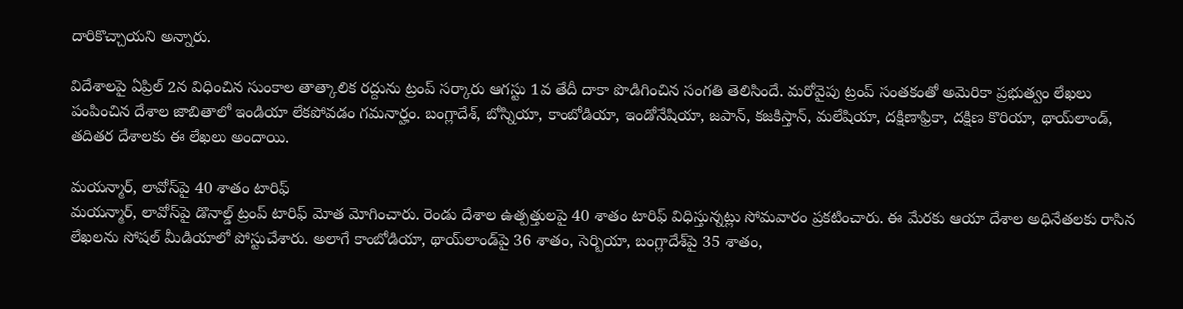దారికొచ్చాయని అన్నారు.

విదేశాలపై ఏప్రిల్‌ 2న విధించిన సుంకాల తాత్కాలిక రద్దును ట్రంప్‌ సర్కారు ఆగస్టు 1వ తేదీ దాకా పొడిగించిన సంగతి తెలిసిందే. మరోవైపు ట్రంప్‌ సంతకంతో అమెరికా ప్రభుత్వం లేఖలు పంపించిన దేశాల జాబితాలో ఇండియా లేకపోవడం గమనార్హం. బంగ్లాదేశ్, బోస్నియా, కాంబోడియా, ఇండోనేషియా, జపాన్, కజకిస్తాన్, మలేషియా, దక్షిణాఫ్రికా, దక్షిణ కొరియా, థాయ్‌లాండ్, తదితర దేశాలకు ఈ లేఖలు అందాయి.

మయన్మార్, లావోస్‌పై 40 శాతం టారిఫ్‌
మయన్మార్, లావోస్‌పై డొనాల్డ్‌ ట్రంప్‌ టారిఫ్‌ మోత మోగించారు. రెండు దేశాల ఉత్పత్తులపై 40 శాతం టారిఫ్‌ విధిస్తున్నట్లు సోమవారం ప్రకటించారు. ఈ మేరకు ఆయా దేశాల అధినేతలకు రాసిన లేఖలను సోషల్‌ మీడియాలో పోస్టుచేశారు. అలాగే కాంబోడియా, థాయ్‌లాండ్‌పై 36 శాతం, సెర్బియా, బంగ్లాదేశ్‌పై 35 శాతం,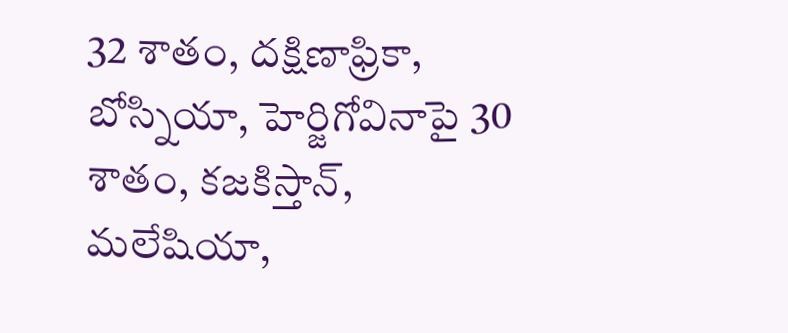32 శాతం, దక్షిణాఫ్రికా, బోస్నియా, హెర్జిగోవినాపై 30 శాతం, కజకిస్తాన్, మలేషియా,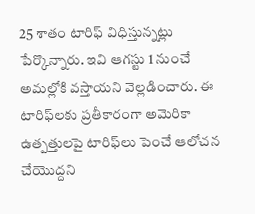25 శాతం టారిఫ్‌ విధిస్తున్నట్లు పేర్కొన్నారు. ఇవి ఆగస్టు 1 నుంచే అమల్లోకి వస్తాయని వెల్లడించారు. ఈ టారిఫ్‌లకు ప్రతీకారంగా అమెరికా ఉత్పత్తులపై టారిఫ్‌లు పెంచే ఆలోచన చేయొద్దని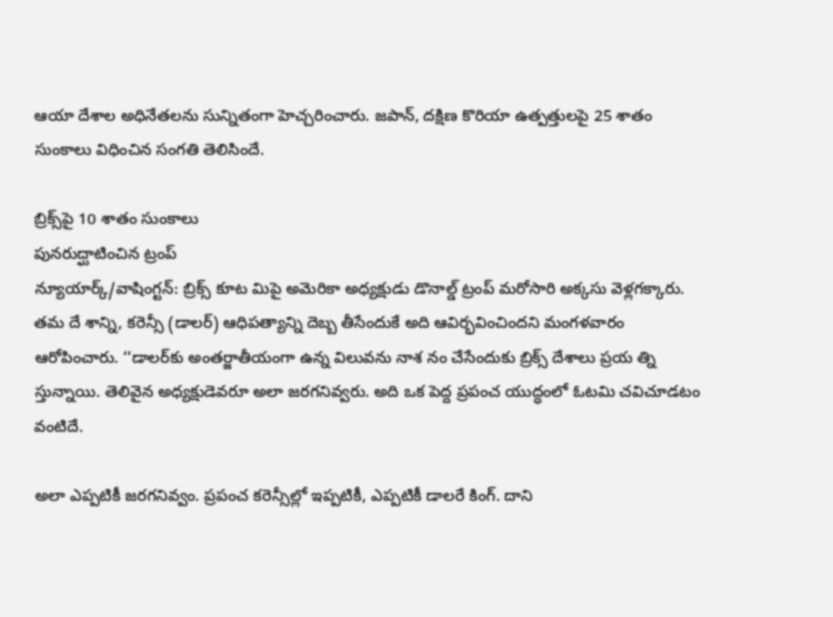ఆయా దేశాల అధినేతలను సున్నితంగా హెచ్చరించారు. జపాన్, దక్షిణ కొరియా ఉత్పత్తులపై 25 శాతం సుంకాలు విధించిన సంగతి తెలిసిందే.

బ్రిక్స్‌పై 10 శాతం సుంకాలు
పునరుద్ఘాటించిన ట్రంప్‌
న్యూయార్క్‌/వాషింగ్టన్‌: బ్రిక్స్‌ కూట మిపై అమెరికా అధ్యక్షుడు డొనాల్డ్‌ ట్రంప్‌ మరోసారి అక్కసు వెళ్లగక్కారు. తమ దే శాన్ని, కరెన్సీ (డాలర్‌) ఆధిపత్యాన్ని దెబ్బ తీసేందుకే అది ఆవిర్భవించిందని మంగళవారం ఆరోపించారు. ‘‘డాలర్‌కు అంతర్జాతీయంగా ఉన్న విలువను నాశ నం చేసేందుకు బ్రిక్స్‌ దేశాలు ప్రయ త్ని స్తున్నాయి. తెలివైన అధ్యక్షుడెవరూ అలా జరగనివ్వరు. అది ఒక పెద్ద ప్రపంచ యుద్ధంలో ఓటమి చవిచూడటం వంటిదే.

అలా ఎప్పటికీ జరగనివ్వం. ప్రపంచ కరెన్సీల్లో ఇప్పటికీ, ఎప్పటికీ డాలరే కింగ్‌. దాని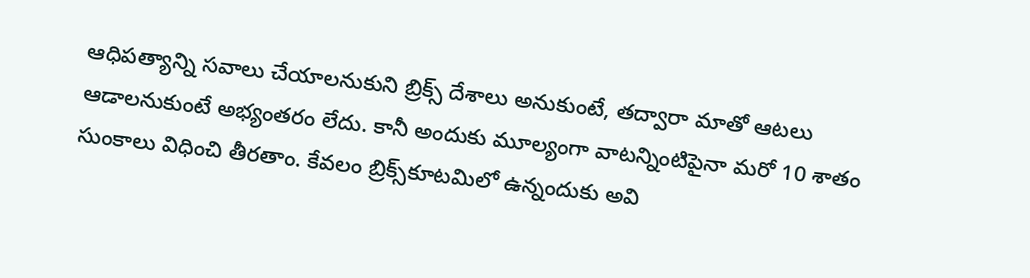ఆధిపత్యాన్ని సవాలు చేయాలనుకుని బ్రిక్స్‌ దేశాలు అనుకుంటే, తద్వారా మాతో ఆటలు ఆడాలనుకుంటే అభ్యంతరం లేదు. కానీ అందుకు మూల్యంగా వాటన్నింటిపైనా మరో 10 శాతం సుంకాలు విధించి తీరతాం. కేవలం బ్రిక్స్‌కూటమిలో ఉన్నందుకు అవి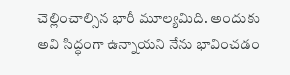చెల్లించాల్సిన భారీ మూల్యమిది. అందుకు అవి సిద్ధంగా ఉన్నాయని నేను భావించడం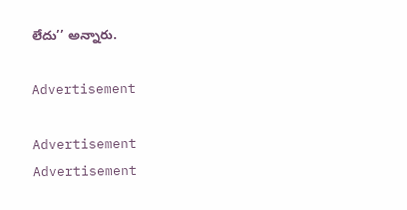లేదు’’ అన్నారు.

Advertisement

Advertisement
Advertisement